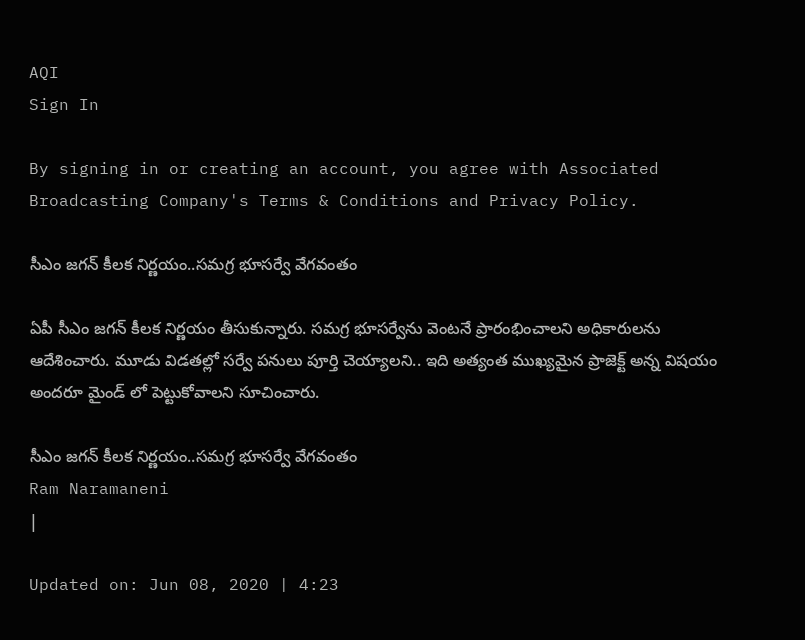AQI
Sign In

By signing in or creating an account, you agree with Associated Broadcasting Company's Terms & Conditions and Privacy Policy.

సీఎం జ‌గన్ కీల‌క‌ నిర్ణయం..సమగ్ర భూసర్వే వేగ‌వంతం

ఏపీ సీఎం జ‌గ‌న్ కీల‌క నిర్ణ‌యం తీసుకున్నారు. సమగ్ర భూసర్వేను వెంటనే ప్రారంభించాల‌ని అధికారులను ఆదేశించారు. మూడు విడ‌త‌ల్లో స‌ర్వే ప‌నులు పూర్తి చెయ్యాల‌ని.. ఇది అత్యంత ముఖ్యమైన ప్రాజెక్ట్ అన్న విష‌యం అంద‌రూ మైండ్ లో పెట్టుకోవాల‌ని సూచించారు.

సీఎం జ‌గన్ కీల‌క‌ నిర్ణయం..సమగ్ర భూసర్వే వేగ‌వంతం
Ram Naramaneni
|

Updated on: Jun 08, 2020 | 4:23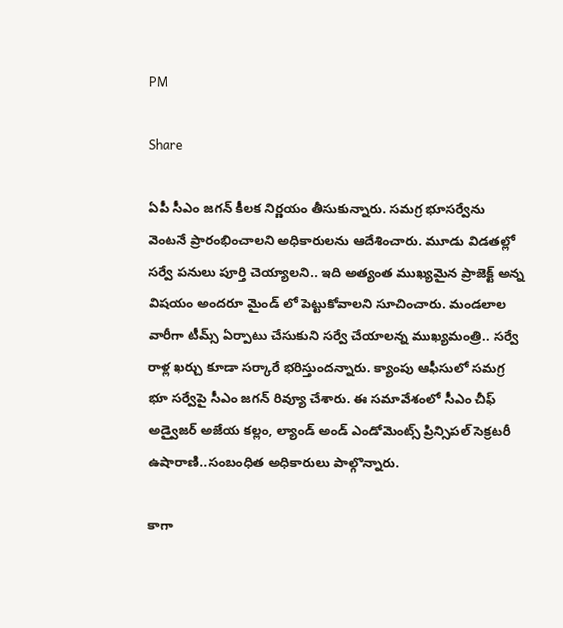PM

Share

ఏపీ సీఎం జ‌గ‌న్ కీల‌క నిర్ణ‌యం తీసుకున్నారు. సమగ్ర భూసర్వేను వెంటనే ప్రారంభించాల‌ని అధికారులను ఆదేశించారు. మూడు విడ‌త‌ల్లో స‌ర్వే ప‌నులు పూర్తి చెయ్యాల‌ని.. ఇది అత్యంత ముఖ్యమైన ప్రాజెక్ట్ అన్న విష‌యం అంద‌రూ మైండ్ లో పెట్టుకోవాల‌ని సూచించారు. మండలాల వారీగా టీమ్స్ ఏర్పాటు చేసుకుని సర్వే చేయాలన్న ముఖ్య‌మంత్రి.. సర్వే రాళ్ల ఖర్చు కూడా స‌ర్కారే భ‌రిస్తుంద‌న్నారు. క్యాంపు ఆఫీసులో సమగ్ర భూ సర్వేపై సీఎం జగన్ రివ్యూ చేశారు. ఈ సమావేశంలో సీఎం చీఫ్ అడ్వైజ‌ర్ అజేయ కల్లం, ల్యాండ్‌ అండ్‌ ఎండోమెంట్స్‌ ప్రిన్సిపల్‌ సెక్రటరీ ఉషారాణి..సంబంధిత అధికారులు పాల్గొన్నారు.

కాగా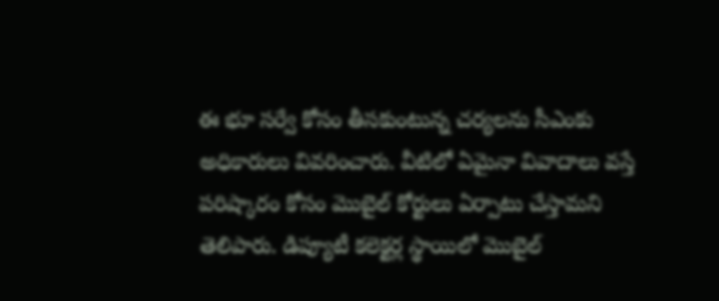ఈ భూ స‌ర్వే కోసం తీస‌కుంటున్న చ‌ర్య‌ల‌ను సీఎంకు అధికారులు వివ‌రించారు. వీటిలో ఏమైనా వివాదాలు వ‌స్తే ప‌రిష్కారం కోసం మొబైల్‌ కోర్టులు ఏర్పాటు చేస్తామని తెలిపారు. డిప్యూటీ కలెక్టర్ల స్థాయిలో మొబైల్‌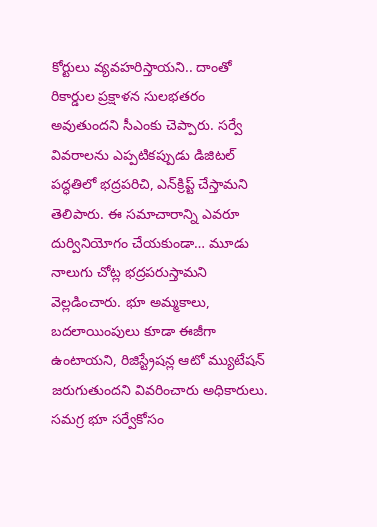కోర్టులు వ్య‌వ‌హరిస్తాయ‌ని.. దాంతో రికార్డుల ప్రక్షాళన సుల‌భ‌త‌రం అవుతుంద‌ని సీఎంకు చెప్పారు. సర్వే వివరాలను ఎప్పటికప్పుడు డిజిటల్‌ పద్ధతిలో భద్రపరిచి, ఎన్‌క్రిప్ట్‌ చేస్తామని తెలిపారు. ఈ స‌మాచారాన్ని ఎవ‌రూ దుర్వినియోగం చేయ‌కుండా… మూడు నాలుగు చోట్ల భద్రపరుస్తామని వెల్ల‌డించారు. భూ అమ్మ‌కాలు, బ‌ద‌లాయింపులు కూడా ఈజీగా ఉంటాయని, రిజిస్ట్రేషన్ల ఆటో మ్యుటేషన్‌ జరుగుతుందని వివ‌రించారు అధికారులు. సమగ్ర భూ సర్వేకోసం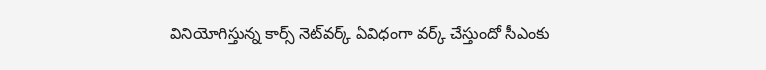వినియోగిస్తున్న కార్స్‌ నెట్‌వర్క్‌ ఏవిధంగా వ‌ర్క్ చేస్తుందో సీఎంకు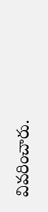వివరించారు.